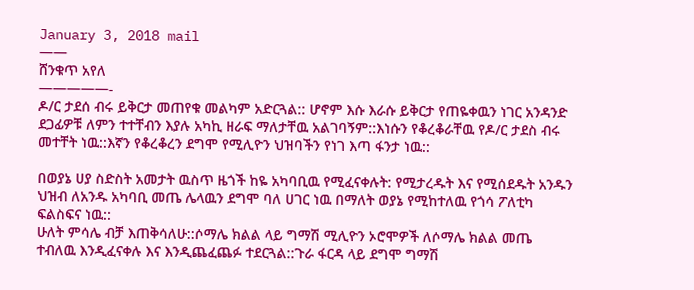January 3, 2018 mail
——
ሸንቁጥ አየለ
—————-
ዶ/ር ታደሰ ብሩ ይቅርታ መጠየቁ መልካም አድርጓል:: ሆኖም እሱ እራሱ ይቅርታ የጠዬቀዉን ነገር አንዳንድ ደጋፊዎቹ ለምን ተተቸብን እያሉ አካኪ ዘራፍ ማለታቸዉ አልገባኝም::እነሱን የቆረቆራቸዉ የዶ/ር ታደስ ብሩ መተቸት ነዉ::እኛን የቆረቆረን ደግሞ የሚሊዮን ህዝባችን የነገ እጣ ፋንታ ነዉ::

በወያኔ ሀያ ስድስት አመታት ዉስጥ ዜጎች ከዬ አካባቢዉ የሚፈናቀሉት: የሚታረዱት እና የሚሰደዱት አንዱን ህዝብ ለአንዱ አካባቢ መጤ ሌላዉን ደግሞ ባለ ሀገር ነዉ በማለት ወያኔ የሚከተለዉ የጎሳ ፖለቲካ ፍልስፍና ነዉ::
ሁለት ምሳሌ ብቻ እጠቅሳለሁ::ሶማሌ ክልል ላይ ግማሽ ሚሊዮን ኦሮሞዎች ለሶማሌ ክልል መጤ ተብለዉ እንዲፈናቀሉ እና እንዲጨፈጨፉ ተደርጓል::ጉራ ፋርዳ ላይ ደግሞ ግማሽ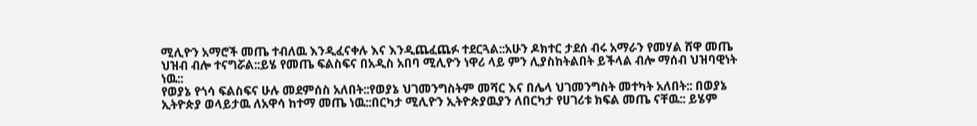ሚሊዮን አማሮች መጤ ተብለዉ እንዲፈናቀሉ እና እንዲጨፈጨፉ ተደርጓል::አሁን ዶክተር ታደሰ ብሩ አማራን የመሃል ሸዋ መጤ ህዝብ ብሎ ተናግሯል::ይሄ የመጤ ፍልስፍና በአዲስ አበባ ሚሊዮን ነዋሪ ላይ ምን ሊያስከትልበት ይችላል ብሎ ማሰብ ህዝባዊነት ነዉ::
የወያኔ የጎሳ ፍልስፍና ሁሉ መደምሰስ አለበት::የወያኔ ህገመንግስትም መሻር እና በሌላ ህገመንግስት መተካት አለበት:: በወያኔ ኢትዮጵያ ወላይታዉ ለአዋሳ ከተማ መጤ ነዉ::በርካታ ሚሊዮን ኢትዮጵያዉያን ለበርካታ የሀገሪቱ ክፍል መጤ ናቸዉ:: ይሄም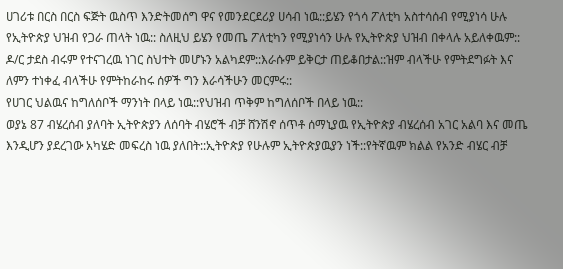ሀገሪቱ በርስ በርስ ፍጅት ዉስጥ እንድትመሰግ ዋና የመንደርደሪያ ሀሳብ ነዉ::ይሄን የጎሳ ፖለቲካ አስተሳሰብ የሚያነሳ ሁሉ የኢትዮጵያ ህዝብ የጋራ ጠላት ነዉ:: ስለዚህ ይሄን የመጤ ፖለቲካን የሚያነሳን ሁሉ የኢትዮጵያ ህዝብ በቀላሉ አይለቀዉም::
ዶ/ር ታደስ ብሩም የተናገረዉ ነገር ስህተት መሆኑን አልካደም::እራሱም ይቅርታ ጠይቆበታል::ዝም ብላችሁ የምትደግፉት እና ለምን ተነቀፈ ብላችሁ የምትከራከሩ ሰዎች ግን እራሳችሁን መርምሩ::
የሀገር ህልዉና ከግለሰቦች ማንነት በላይ ነዉ::የህዝብ ጥቅም ከግለሰቦች በላይ ነዉ::
ወያኔ 87 ብሄረሰብ ያለባት ኢትዮጵያን ለሰባት ብሄሮች ብቻ ሸንሽኖ ሰጥቶ ሰማኒያዉ የኢትዮጵያ ብሄረሰብ አገር አልባ እና መጤ እንዲሆን ያደረገው አካሄድ መፍረስ ነዉ ያለበት::ኢትዮጵያ የሁሉም ኢትዮጵያዉያን ነች::የትኛዉም ክልል የአንድ ብሄር ብቻ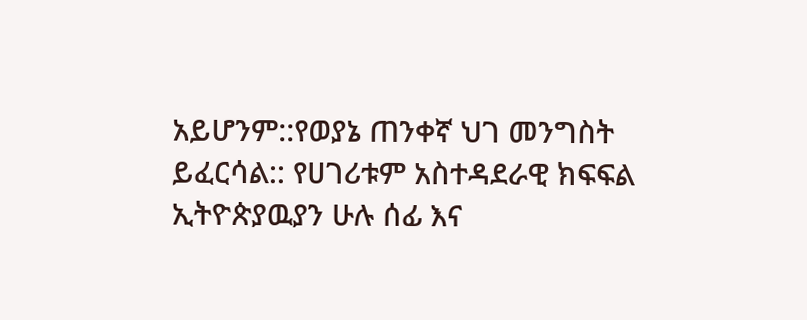አይሆንም::የወያኔ ጠንቀኛ ህገ መንግስት ይፈርሳል:: የሀገሪቱም አስተዳደራዊ ክፍፍል ኢትዮጵያዉያን ሁሉ ሰፊ እና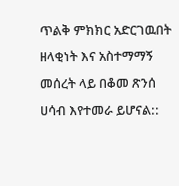ጥልቅ ምክክር አድርገዉበት ዘላቂነት እና አስተማማኝ መሰረት ላይ በቆመ ጽንሰ ሀሳብ እየተመራ ይሆናል::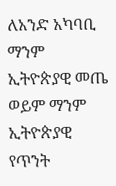ለአንድ አካባቢ ማንም ኢትዮጵያዊ መጤ ወይም ማንም ኢትዮጵያዊ የጥንት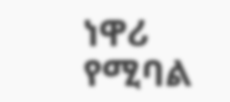ነዋሪ የሚባል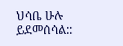ህሳቤ ሁሉ ይደመሰሳል::